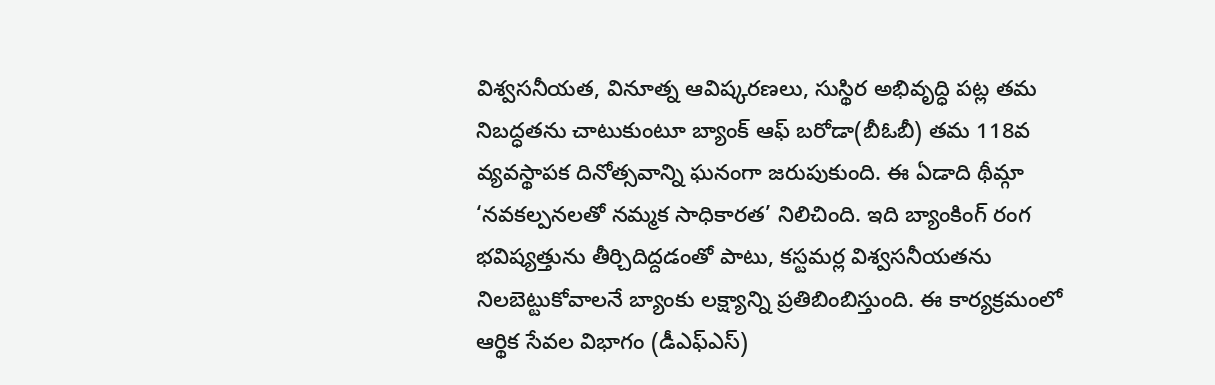విశ్వసనీయత, వినూత్న ఆవిష్కరణలు, సుస్థిర అభివృద్ధి పట్ల తమ నిబద్ధతను చాటుకుంటూ బ్యాంక్ ఆఫ్ బరోడా(బీఓబీ) తమ 118వ వ్యవస్థాపక దినోత్సవాన్ని ఘనంగా జరుపుకుంది. ఈ ఏడాది థీమ్గా ‘నవకల్పనలతో నమ్మక సాధికారత’ నిలిచింది. ఇది బ్యాంకింగ్ రంగ భవిష్యత్తును తీర్చిదిద్దడంతో పాటు, కస్టమర్ల విశ్వసనీయతను నిలబెట్టుకోవాలనే బ్యాంకు లక్ష్యాన్ని ప్రతిబింబిస్తుంది. ఈ కార్యక్రమంలో ఆర్థిక సేవల విభాగం (డీఎఫ్ఎస్)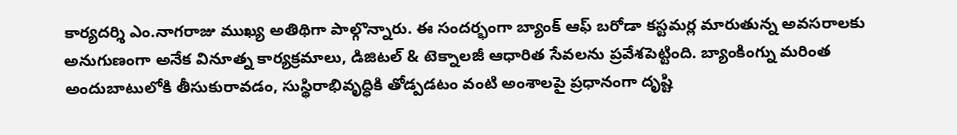కార్యదర్శి ఎం.నాగరాజు ముఖ్య అతిథిగా పాల్గొన్నారు. ఈ సందర్భంగా బ్యాంక్ ఆఫ్ బరోడా కస్టమర్ల మారుతున్న అవసరాలకు అనుగుణంగా అనేక వినూత్న కార్యక్రమాలు, డిజిటల్ & టెక్నాలజీ ఆధారిత సేవలను ప్రవేశపెట్టింది. బ్యాంకింగ్ను మరింత అందుబాటులోకి తీసుకురావడం, సుస్థిరాభివృద్ధికి తోడ్పడటం వంటి అంశాలపై ప్రధానంగా దృష్టి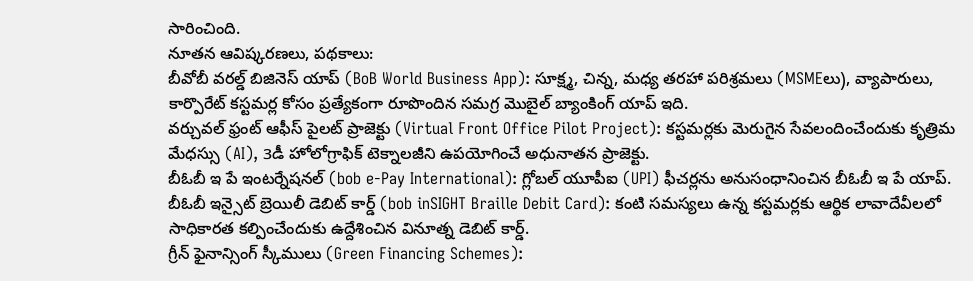సారించింది.
నూతన ఆవిష్కరణలు, పథకాలు:
బీవోబీ వరల్డ్ బిజినెస్ యాప్ (BoB World Business App): సూక్ష్మ, చిన్న, మధ్య తరహా పరిశ్రమలు (MSMEలు), వ్యాపారులు, కార్పొరేట్ కస్టమర్ల కోసం ప్రత్యేకంగా రూపొందిన సమగ్ర మొబైల్ బ్యాంకింగ్ యాప్ ఇది.
వర్చువల్ ఫ్రంట్ ఆఫీస్ పైలట్ ప్రాజెక్టు (Virtual Front Office Pilot Project): కస్టమర్లకు మెరుగైన సేవలందించేందుకు కృత్రిమ మేధస్సు (AI), 3డీ హోలోగ్రాఫిక్ టెక్నాలజీని ఉపయోగించే అధునాతన ప్రాజెక్టు.
బీఓబీ ఇ పే ఇంటర్నేషనల్ (bob e-Pay International): గ్లోబల్ యూపీఐ (UPI) ఫీచర్లను అనుసంధానించిన బీఓబీ ఇ పే యాప్.
బీఓబీ ఇన్సైట్ బ్రెయిలీ డెబిట్ కార్డ్ (bob inSIGHT Braille Debit Card): కంటి సమస్యలు ఉన్న కస్టమర్లకు ఆర్థిక లావాదేవీలలో సాధికారత కల్పించేందుకు ఉద్దేశించిన వినూత్న డెబిట్ కార్డ్.
గ్రీన్ ఫైనాన్సింగ్ స్కీములు (Green Financing Schemes):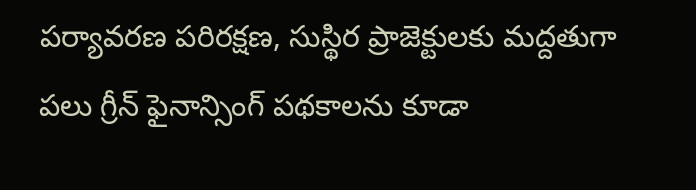పర్యావరణ పరిరక్షణ, సుస్థిర ప్రాజెక్టులకు మద్దతుగా పలు గ్రీన్ ఫైనాన్సింగ్ పథకాలను కూడా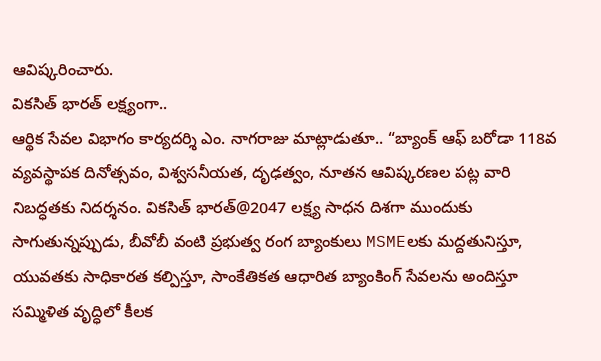ఆవిష్కరించారు.
వికసిత్ భారత్ లక్ష్యంగా..
ఆర్థిక సేవల విభాగం కార్యదర్శి ఎం. నాగరాజు మాట్లాడుతూ.. “బ్యాంక్ ఆఫ్ బరోడా 118వ వ్యవస్థాపక దినోత్సవం, విశ్వసనీయత, దృఢత్వం, నూతన ఆవిష్కరణల పట్ల వారి నిబద్ధతకు నిదర్శనం. వికసిత్ భారత్@2047 లక్ష్య సాధన దిశగా ముందుకు సాగుతున్నప్పుడు, బీవోబీ వంటి ప్రభుత్వ రంగ బ్యాంకులు MSMEలకు మద్దతునిస్తూ, యువతకు సాధికారత కల్పిస్తూ, సాంకేతికత ఆధారిత బ్యాంకింగ్ సేవలను అందిస్తూ సమ్మిళిత వృద్ధిలో కీలక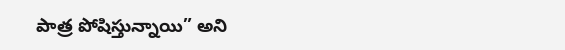పాత్ర పోషిస్తున్నాయి” అని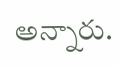అన్నారు.